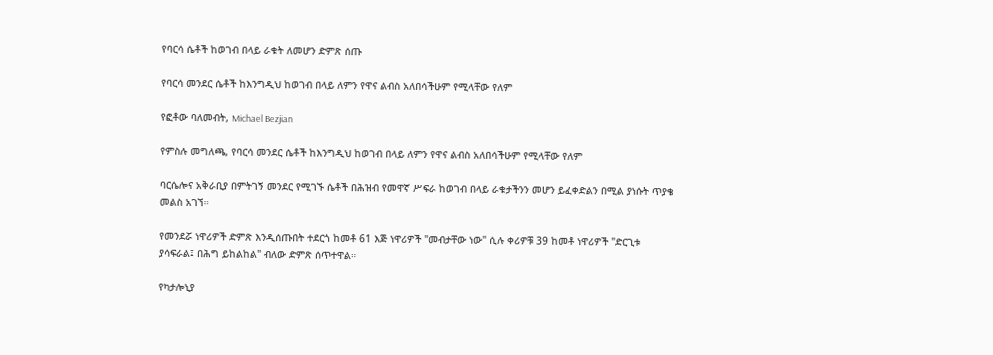የባርሳ ሴቶች ከወገብ በላይ ራቁት ለመሆን ድምጽ ሰጡ

የባርሳ መንደር ሴቶች ከእንግዲህ ከወገብ በላይ ለምን የዋና ልብስ አለበሳችሁም የሚላቸው የለም

የፎቶው ባለመብት, Michael Bezjian

የምስሉ መግለጫ, የባርሳ መንደር ሴቶች ከእንግዲህ ከወገብ በላይ ለምን የዋና ልብስ አለበሳችሁም የሚላቸው የለም

ባርሴሎና አቅራቢያ በምትገኝ መንደር የሚገኙ ሴቶች በሕዝብ የመዋኛ ሥፍራ ከወገብ በላይ ራቁታችንን መሆን ይፈቀድልን በሚል ያነሱት ጥያቄ መልስ አገኘ።

የመንደሯ ነዋሪዎች ድምጽ እንዲሰጡበት ተደርጎ ከመቶ 61 እጅ ነዋሪዎች "መብታቸው ነው" ሲሉ ቀሪዎቹ 39 ከመቶ ነዋሪዎች "ድርጊቱ ያሳፍራል፤ በሕግ ይከልከል" ብለው ድምጽ ሰጥተዋል።

የካታሎኒያ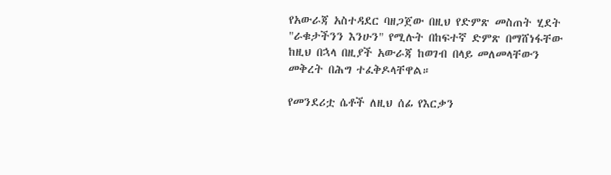የአውራጃ አስተዳደር ባዘጋጀው በዚህ የድምጽ መስጠት ሂደት "ራቁታችንን እንሁን" የሚሉት በከፍተኛ ድምጽ በማሸነፋቸው ከዚህ በኋላ በዚያች አውራጃ ከወገብ በላይ መለመላቸውን መቅረት በሕግ ተፈቅዶላቸዋል።

የመንደሪቷ ሴቶች ለዚህ ሰፊ የእርቃን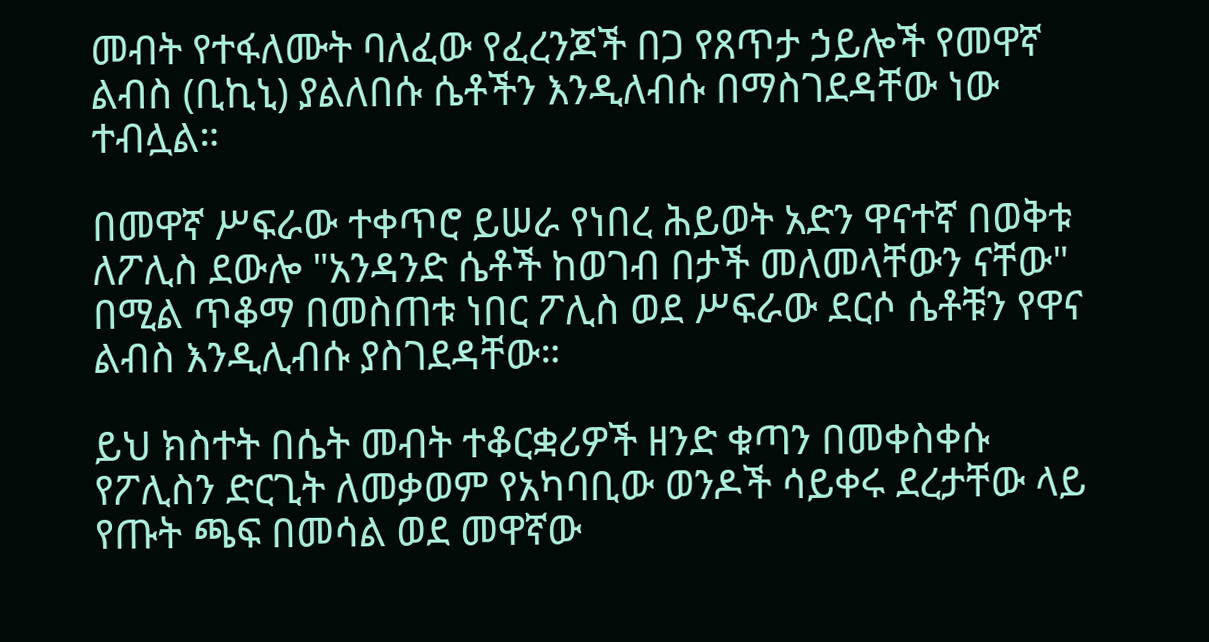መብት የተፋለሙት ባለፈው የፈረንጆች በጋ የጸጥታ ኃይሎች የመዋኛ ልብስ (ቢኪኒ) ያልለበሱ ሴቶችን እንዲለብሱ በማስገደዳቸው ነው ተብሏል።

በመዋኛ ሥፍራው ተቀጥሮ ይሠራ የነበረ ሕይወት አድን ዋናተኛ በወቅቱ ለፖሊስ ደውሎ "አንዳንድ ሴቶች ከወገብ በታች መለመላቸውን ናቸው" በሚል ጥቆማ በመስጠቱ ነበር ፖሊስ ወደ ሥፍራው ደርሶ ሴቶቹን የዋና ልብስ እንዲሊብሱ ያስገደዳቸው።

ይህ ክስተት በሴት መብት ተቆርቋሪዎች ዘንድ ቁጣን በመቀስቀሱ የፖሊስን ድርጊት ለመቃወም የአካባቢው ወንዶች ሳይቀሩ ደረታቸው ላይ የጡት ጫፍ በመሳል ወደ መዋኛው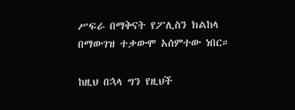ሥፍራ በማቅናት የፖሊስን ክልከላ በማውገዝ ተቃውሞ አሰምተው ነበር።

ከዚህ በኋላ ግን የዚህች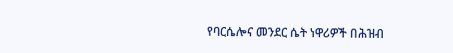የባርሴሎና መንደር ሴት ነዋሪዎች በሕዝብ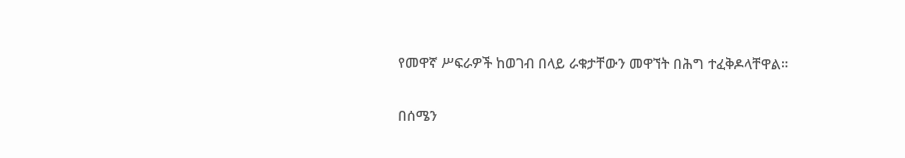የመዋኛ ሥፍራዎች ከወገብ በላይ ራቁታቸውን መዋኘት በሕግ ተፈቅዶላቸዋል።

በሰሜን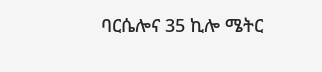ባርሴሎና 35 ኪሎ ሜትር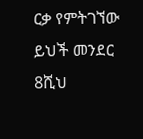ርቃ የምትገኘው ይህች መንደር 8ሺህ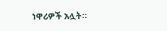ነዋሪዎች አሏት።